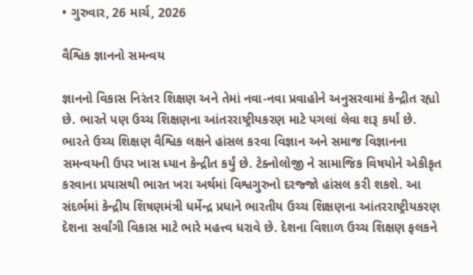• ગુરુવાર, 26 માર્ચ, 2026

વૈશ્વિક જ્ઞાનનો સમન્વય

જ્ઞાનનો વિકાસ નિરંતર શિક્ષણ અને તેમાં નવા-નવા પ્રવાહોને અનુસરવામાં કેન્દ્રીત રહ્યો છે. ભારતે પણ ઉચ્ચ શિક્ષણના આંતરરાષ્ટ્રીયકરણ માટે પગલાં લેવા શરૂ કર્યાં છે. ભારતે ઉચ્ચ શિક્ષણ વૈશ્વિક લક્ષને હાંસલ કરવા વિજ્ઞાન અને સમાજ વિજ્ઞાનના સમન્વયની ઉપર ખાસ ધ્યાન કેન્દ્રીત કર્યું છે. ટેક્નોલોજી ને સામાજિક વિષયોને એકીકૃત કરવાના પ્રયાસથી ભારત ખરા અર્થમાં વિશ્વગુરુનો દરજ્જો હાંસલ કરી શકશે. આ સંદર્ભમાં કેન્દ્રીય શિષણમંત્રી ધર્મેન્દ્ર પ્રધાને ભારતીય ઉચ્ચ શિક્ષણના આંતરરાષ્ટ્રીયકરણ દેશના સર્વાંગી વિકાસ માટે ભારે મહત્ત્વ ધરાવે છે. દેશના વિશાળ ઉચ્ચ શિક્ષણ ફલકને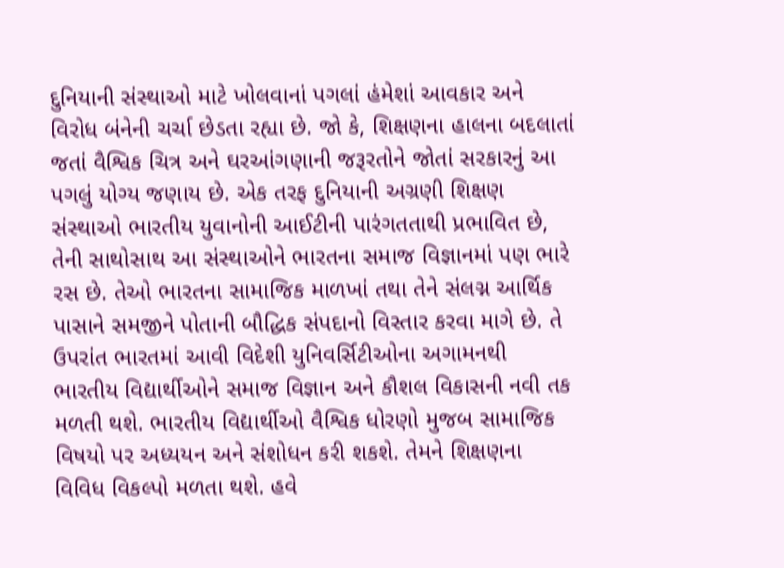દુનિયાની સંસ્થાઓ માટે ખોલવાનાં પગલાં હંમેશાં આવકાર અને વિરોધ બંનેની ચર્ચા છેડતા રહ્યા છે. જો કે, શિક્ષણના હાલના બદલાતાં જતાં વૈશ્વિક ચિત્ર અને ઘરઆંગણાની જરૂરતોને જોતાં સરકારનું આ પગલું યોગ્ય જણાય છે. એક તરફ દુનિયાની અગ્રણી શિક્ષણ સંસ્થાઓ ભારતીય યુવાનોની આઈટીની પારંગતતાથી પ્રભાવિત છે, તેની સાથોસાથ આ સંસ્થાઓને ભારતના સમાજ વિજ્ઞાનમાં પણ ભારે રસ છે. તેઓ ભારતના સામાજિક માળખાં તથા તેને સંલગ્ન આર્થિક પાસાને સમજીને પોતાની બૌદ્ધિક સંપદાનો વિસ્તાર કરવા માગે છે. તે ઉપરાંત ભારતમાં આવી વિદેશી યુનિવર્સિટીઓના અગામનથી ભારતીય વિદ્યાર્થીઓને સમાજ વિજ્ઞાન અને કૌશલ વિકાસની નવી તક મળતી થશે. ભારતીય વિદ્યાર્થીઓ વૈશ્વિક ધોરણો મુજબ સામાજિક વિષયો પર અધ્યયન અને સંશોધન કરી શકશે. તેમને શિક્ષણના વિવિધ વિકલ્પો મળતા થશે. હવે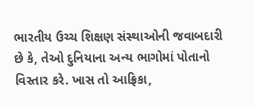ભારતીય ઉચ્ચ શિક્ષણ સંસ્થાઓની જવાબદારી છે કે, તેઓ દુનિયાના અન્ય ભાગોમાં પોતાનો વિસ્તાર કરે. ખાસ તો આફ્રિકા,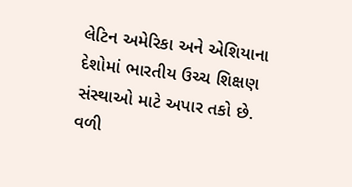લેટિન અમેરિકા અને એશિયાના દેશોમાં ભારતીય ઉચ્ચ શિક્ષણ સંસ્થાઓ માટે અપાર તકો છે. વળી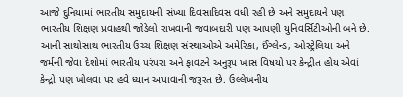આજે દુનિયામાં ભારતીય સમુદાયની સંખ્યા દિવસાદિવસ વધી રહી છે અને સમુદાયને પણ ભારતીય શિક્ષણ પ્રવાહથી જોડેલો રાખવાની જવાબદારી પણ આપણી યુનિવર્સિટીઓની બને છે. આની સાથોસાથ ભારતીય ઉચ્ચ શિક્ષણ સંસ્થાઓએ અમેરિકા, ઈંગ્લેન્ડ, ઓસ્ટ્રેલિયા અને જર્મની જેવા દેશોમાં ભારતીય પરંપરા અને ફાવટને અનુરૂપ ખાસ વિષયો પર કેન્દ્રીત હોય એવાં કેન્દ્રો પણ ખોલવા પર હવે ધ્યાન અપાવાની જરૂરત છે. ઉલ્લેખનીય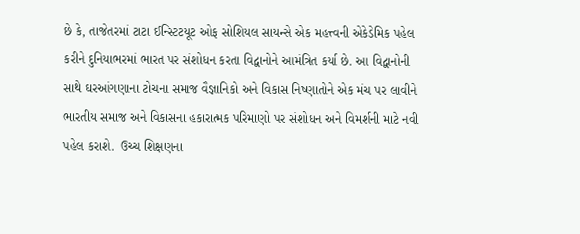છે કે, તાજેતરમાં ટાટા ઈન્સ્ટિટયૂટ ઓફ સોશિયલ સાયન્સે એક મહત્ત્વની એકેડેમિક પહેલ કરીને દુનિયાભરમાં ભારત પર સંશોધન કરતા વિદ્વાનોને આમંત્રિત કર્યા છે. આ વિદ્વાનોની સાથે ઘરઆંગણાના ટોચના સમાજ વૈજ્ઞાનિકો અને વિકાસ નિષ્ણાતોને એક મંચ પર લાવીને ભારતીય સમાજ અને વિકાસના હકારાત્મક પરિમાણો પર સંશોધન અને વિમર્શની માટે નવી પહેલ કરાશે.  ઉચ્ચ શિક્ષણના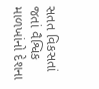સતત વિકસતાં જતાં વૈશ્વિક માળખાંનો દેશના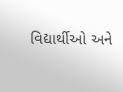વિદ્યાર્થીઓ અને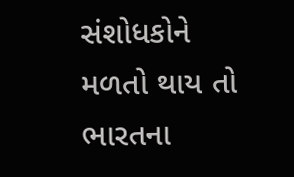સંશોધકોને મળતો થાય તો ભારતના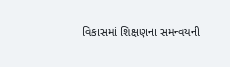વિકાસમાં શિક્ષણના સમન્વયની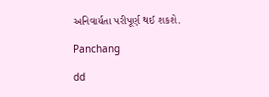અનિવાર્યતા પરીપૂર્ણ થઈ શકશે.

Panchang

dd